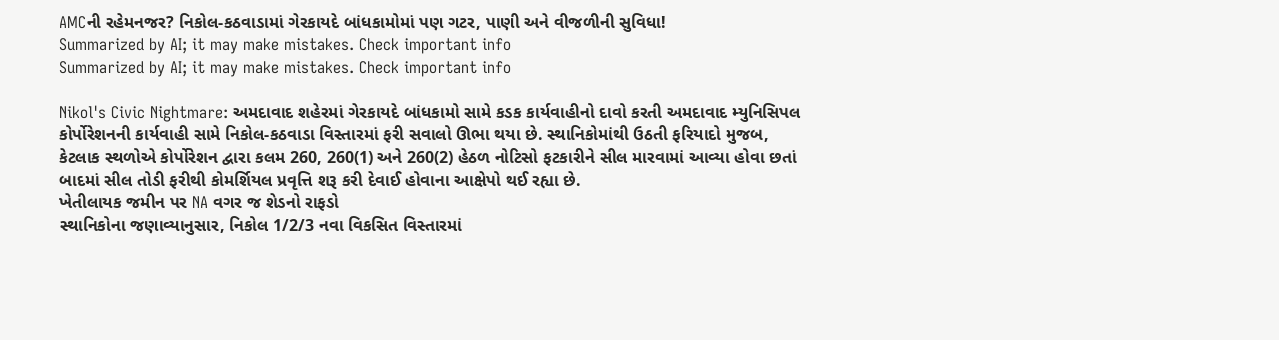AMCની રહેમનજર? નિકોલ-કઠવાડામાં ગેરકાયદે બાંધકામોમાં પણ ગટર, પાણી અને વીજળીની સુવિધા!
Summarized by AI; it may make mistakes. Check important info
Summarized by AI; it may make mistakes. Check important info

Nikol's Civic Nightmare: અમદાવાદ શહેરમાં ગેરકાયદે બાંધકામો સામે કડક કાર્યવાહીનો દાવો કરતી અમદાવાદ મ્યુનિસિપલ કોર્પોરેશનની કાર્યવાહી સામે નિકોલ-કઠવાડા વિસ્તારમાં ફરી સવાલો ઊભા થયા છે. સ્થાનિકોમાંથી ઉઠતી ફરિયાદો મુજબ, કેટલાક સ્થળોએ કોર્પોરેશન દ્વારા કલમ 260, 260(1) અને 260(2) હેઠળ નોટિસો ફટકારીને સીલ મારવામાં આવ્યા હોવા છતાં બાદમાં સીલ તોડી ફરીથી કોમર્શિયલ પ્રવૃત્તિ શરૂ કરી દેવાઈ હોવાના આક્ષેપો થઈ રહ્યા છે.
ખેતીલાયક જમીન પર NA વગર જ શેડનો રાફડો
સ્થાનિકોના જણાવ્યાનુસાર, નિકોલ 1/2/3 નવા વિકસિત વિસ્તારમાં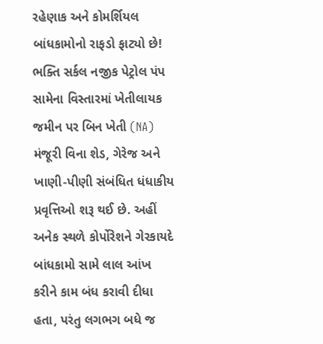રહેણાક અને કોમર્શિયલ બાંધકામોનો રાફડો ફાટ્યો છે! ભક્તિ સર્કલ નજીક પેટ્રોલ પંપ સામેના વિસ્તારમાં ખેતીલાયક જમીન પર બિન ખેતી (NA) મંજૂરી વિના શેડ, ગેરેજ અને ખાણી-પીણી સંબંધિત ધંધાકીય પ્રવૃત્તિઓ શરૂ થઈ છે. અહીં અનેક સ્થળે કોર્પોરેશને ગેરકાયદે બાંધકામો સામે લાલ આંખ કરીને કામ બંધ કરાવી દીધા હતા, પરંતુ લગભગ બધે જ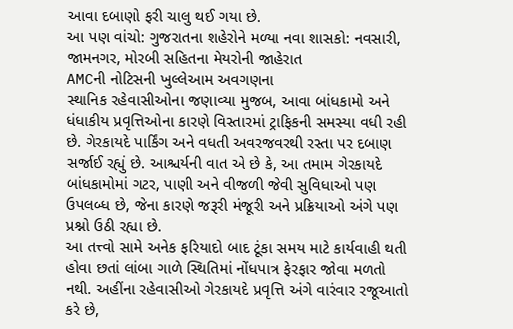આવા દબાણો ફરી ચાલુ થઈ ગયા છે.
આ પણ વાંચો: ગુજરાતના શહેરોને મળ્યા નવા શાસકો: નવસારી, જામનગર, મોરબી સહિતના મેયરોની જાહેરાત
AMCની નોટિસની ખુલ્લેઆમ અવગણના
સ્થાનિક રહેવાસીઓના જણાવ્યા મુજબ, આવા બાંધકામો અને ધંધાકીય પ્રવૃત્તિઓના કારણે વિસ્તારમાં ટ્રાફિકની સમસ્યા વધી રહી છે. ગેરકાયદે પાર્કિંગ અને વધતી અવરજવરથી રસ્તા પર દબાણ સર્જાઈ રહ્યું છે. આશ્ચર્યની વાત એ છે કે, આ તમામ ગેરકાયદે બાંધકામોમાં ગટર, પાણી અને વીજળી જેવી સુવિધાઓ પણ ઉપલબ્ધ છે, જેના કારણે જરૂરી મંજૂરી અને પ્રક્રિયાઓ અંગે પણ પ્રશ્નો ઉઠી રહ્યા છે.
આ તત્ત્વો સામે અનેક ફરિયાદો બાદ ટૂંકા સમય માટે કાર્યવાહી થતી હોવા છતાં લાંબા ગાળે સ્થિતિમાં નોંધપાત્ર ફેરફાર જોવા મળતો નથી. અહીંના રહેવાસીઓ ગેરકાયદે પ્રવૃત્તિ અંગે વારંવાર રજૂઆતો કરે છે,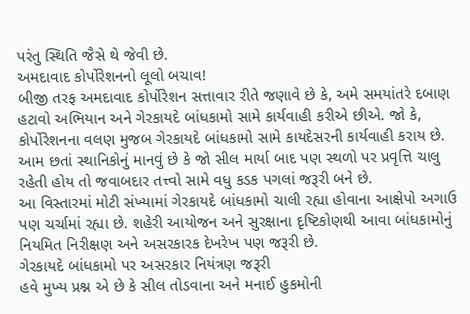પરંતુ સ્થિતિ જૈસે થે જેવી છે.
અમદાવાદ કોર્પોરેશનનો લૂલો બચાવ!
બીજી તરફ અમદાવાદ કોર્પોરેશન સત્તાવાર રીતે જણાવે છે કે, અમે સમયાંતરે દબાણ હટાવો અભિયાન અને ગેરકાયદે બાંધકામો સામે કાર્યવાહી કરીએ છીએ. જો કે, કોર્પોરેશનના વલણ મુજબ ગેરકાયદે બાંધકામો સામે કાયદેસરની કાર્યવાહી કરાય છે. આમ છતાં સ્થાનિકોનું માનવું છે કે જો સીલ માર્યા બાદ પણ સ્થળો પર પ્રવૃત્તિ ચાલુ રહેતી હોય તો જવાબદાર તત્ત્વો સામે વધુ કડક પગલાં જરૂરી બને છે.
આ વિસ્તારમાં મોટી સંખ્યામાં ગેરકાયદે બાંધકામો ચાલી રહ્યા હોવાના આક્ષેપો અગાઉ પણ ચર્ચામાં રહ્યા છે. શહેરી આયોજન અને સુરક્ષાના દૃષ્ટિકોણથી આવા બાંધકામોનું નિયમિત નિરીક્ષણ અને અસરકારક દેખરેખ પણ જરૂરી છે.
ગેરકાયદે બાંધકામો પર અસરકાર નિયંત્રણ જરૂરી
હવે મુખ્ય પ્રશ્ન એ છે કે સીલ તોડવાના અને મનાઈ હુકમોની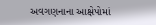અવગણનાના આક્ષેપોમાં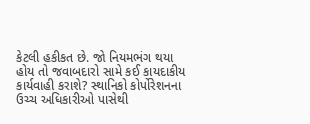કેટલી હકીકત છે. જો નિયમભંગ થયા હોય તો જવાબદારો સામે કઈ કાયદાકીય કાર્યવાહી કરાશે? સ્થાનિકો કોર્પોરેશનના ઉચ્ચ અધિકારીઓ પાસેથી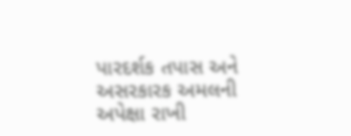પારદર્શક તપાસ અને અસરકારક અમલની અપેક્ષા રાખી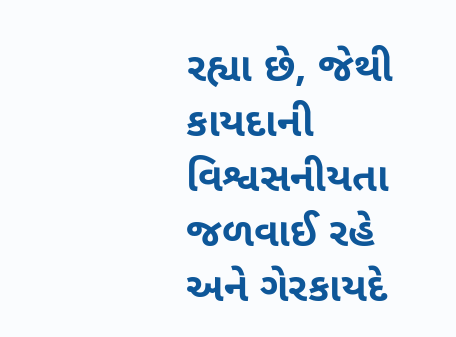રહ્યા છે, જેથી કાયદાની વિશ્વસનીયતા જળવાઈ રહે અને ગેરકાયદે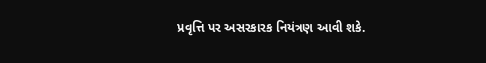પ્રવૃત્તિ પર અસરકારક નિયંત્રણ આવી શકે.